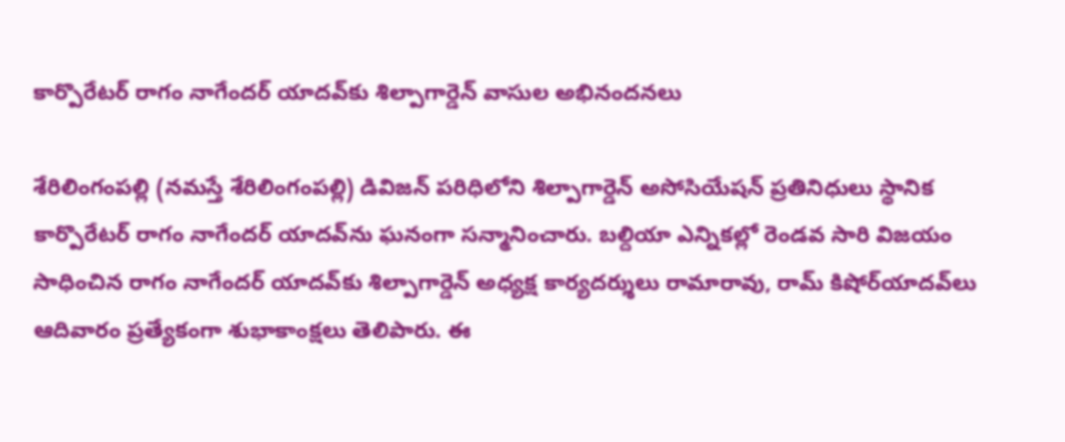కార్పొరేట‌ర్ రాగం నాగేంద‌ర్ యాద‌వ్‌కు శిల్పాగార్డెన్ వాసుల అభినంద‌న‌లు

శేరిలింగంప‌ల్లి ‌(న‌మ‌స్తే శేరిలింగంప‌ల్లి) డివిజ‌న్ ప‌రిధిలోని శిల్పాగార్డెన్ అసోసియేష‌న్ ప్ర‌తినిధులు స్థానిక కార్పొరేట‌ర్ రాగం నాగేంద‌ర్ యాద‌వ్‌ను ఘ‌నంగా స‌న్మానించారు. బ‌ల్దియా ఎన్నిక‌ల్లో రెండ‌వ సారి విజ‌యం సాధించిన రాగం నాగేంద‌ర్ యాద‌వ్‌కు శిల్పాగార్డెన్ అధ్య‌క్ష కార్య‌ద‌ర్శులు రామారావు, రామ్ కిషోర్‌యాద‌వ్‌లు ఆదివారం ప్ర‌త్యేకంగా శుభాకాంక్ష‌లు తెలిపారు. ఈ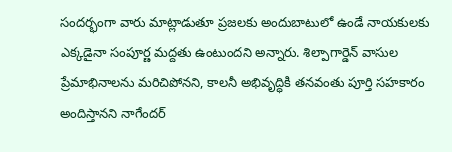సంద‌ర్భంగా వారు మాట్లాడుతూ ప్ర‌జ‌ల‌కు అందుబాటులో ఉండే నాయ‌కుల‌కు ఎక్కడైనా సంపూర్ణ మ‌ద్ద‌తు ఉంటుంద‌ని అన్నారు. శిల్పాగార్డెన్ వాసుల ప్రేమాభినాల‌ను మ‌రిచిపోన‌ని, కాల‌నీ అభివృద్ధికి త‌నవంతు పూర్తి స‌హ‌కారం అందిస్తాన‌ని నాగేంద‌ర్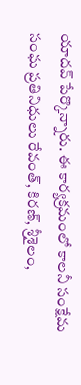యాద‌వ్ పేర్కొన్నారు. ఈ కార్య‌క్ర‌మంలో కాల‌నీ సంక్షేమ సంఘ ప్ర‌తినిధులు రేవంత్‌, కిర‌ణ్‌, శ్రీశైలం,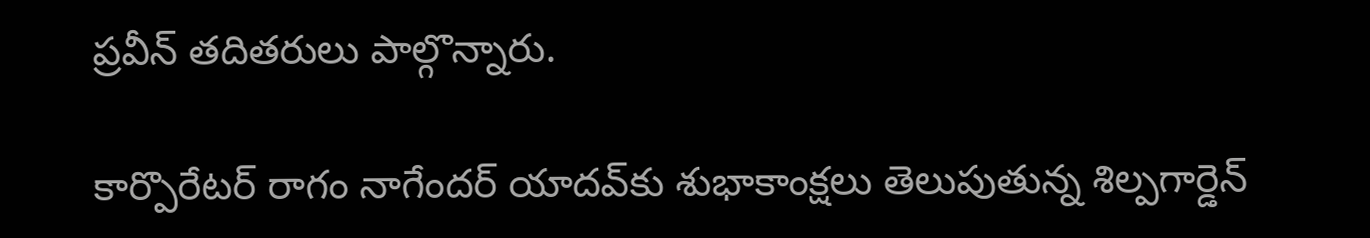ప్ర‌వీన్ త‌దిత‌రులు పాల్గొన్నారు.

కార్పొరేట‌ర్ రాగం నాగేంద‌ర్ యాద‌వ్‌కు శుభాకాంక్ష‌లు తెలుపుతున్న శిల్పగార్డెన్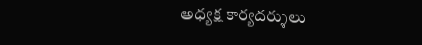అధ్య‌క్ష కార్య‌ద‌ర్శులు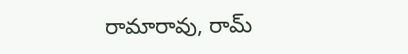రామారావు, రామ్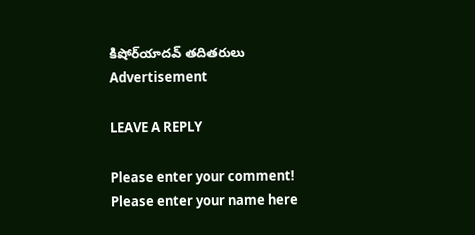కిషోర్‌యాద‌వ్ త‌దిత‌రులు
Advertisement

LEAVE A REPLY

Please enter your comment!
Please enter your name here